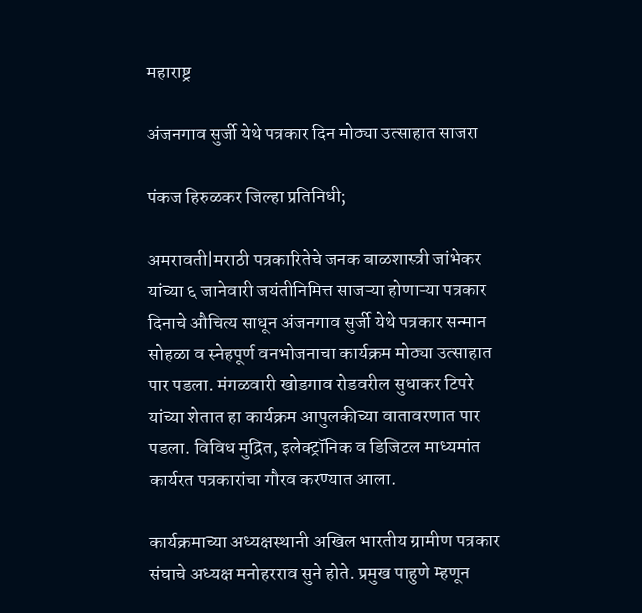महाराष्ट्र

अंजनगाव सुर्जी येथे पत्रकार दिन मोठ्या उत्साहात साजरा

पंकज हिरुळकर जिल्हा प्रतिनिधी;

अमरावती|मराठी पत्रकारितेचे जनक बाळशास्त्री जांभेकर यांच्या ६ जानेवारी जयंतीनिमित्त साजऱ्या होणाऱ्या पत्रकार दिनाचे औचित्य साधून अंजनगाव सुर्जी येथे पत्रकार सन्मान सोहळा व स्नेहपूर्ण वनभोजनाचा कार्यक्रम मोठ्या उत्साहात पार पडला. मंगळवारी खोडगाव रोडवरील सुधाकर टिपरे यांच्या शेतात हा कार्यक्रम आपुलकीच्या वातावरणात पार पडला. विविध मुद्रित, इलेक्ट्रॉनिक व डिजिटल माध्यमांत कार्यरत पत्रकारांचा गौरव करण्यात आला.

कार्यक्रमाच्या अध्यक्षस्थानी अखिल भारतीय ग्रामीण पत्रकार संघाचे अध्यक्ष मनोहरराव सुने होते. प्रमुख पाहुणे म्हणून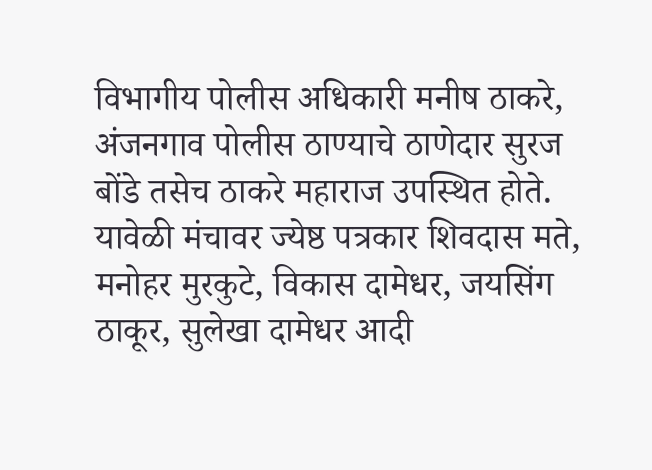विभागीय पोलीस अधिकारी मनीष ठाकरे, अंजनगाव पोलीस ठाण्याचे ठाणेदार सुरज बोंडे तसेच ठाकरे महाराज उपस्थित होते. यावेळी मंचावर ज्येष्ठ पत्रकार शिवदास मते, मनोहर मुरकुटे, विकास दामेधर, जयसिंग ठाकूर, सुलेखा दामेधर आदी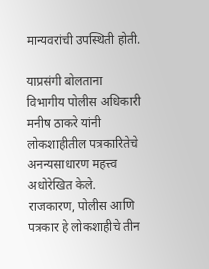मान्यवरांची उपस्थिती होती.

याप्रसंगी बोलताना विभागीय पोलीस अधिकारी मनीष ठाकरे यांनी लोकशाहीतील पत्रकारितेचे अनन्यसाधारण महत्त्व अधोरेखित केले. राजकारण, पोलीस आणि पत्रकार हे लोकशाहीचे तीन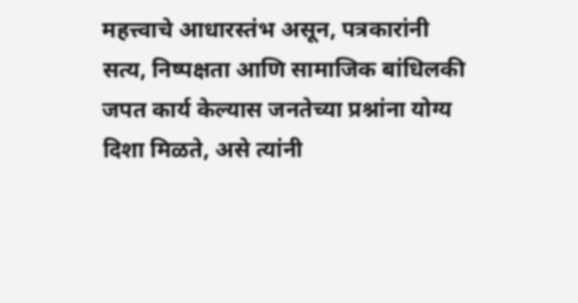महत्त्वाचे आधारस्तंभ असून, पत्रकारांनी सत्य, निष्पक्षता आणि सामाजिक बांधिलकी जपत कार्य केल्यास जनतेच्या प्रश्नांना योग्य दिशा मिळते, असे त्यांनी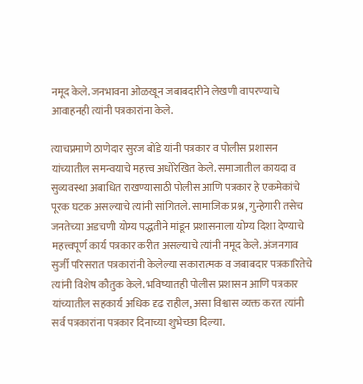नमूद केले. जनभावना ओळखून जबाबदारीने लेखणी वापरण्याचे आवाहनही त्यांनी पत्रकारांना केले.

त्याचप्रमाणे ठाणेदार सुरज बोंडे यांनी पत्रकार व पोलीस प्रशासन यांच्यातील समन्वयाचे महत्त्व अधोरेखित केले. समाजातील कायदा व सुव्यवस्था अबाधित राखण्यासाठी पोलीस आणि पत्रकार हे एकमेकांचे पूरक घटक असल्याचे त्यांनी सांगितले. सामाजिक प्रश्न, गुन्हेगारी तसेच जनतेच्या अडचणी योग्य पद्धतीने मांडून प्रशासनाला योग्य दिशा देण्याचे महत्त्वपूर्ण कार्य पत्रकार करीत असल्याचे त्यांनी नमूद केले. अंजनगाव सुर्जी परिसरात पत्रकारांनी केलेल्या सकारात्मक व जबाबदार पत्रकारितेचे त्यांनी विशेष कौतुक केले. भविष्यातही पोलीस प्रशासन आणि पत्रकार यांच्यातील सहकार्य अधिक दृढ राहील, असा विश्वास व्यक्त करत त्यांनी सर्व पत्रकारांना पत्रकार दिनाच्या शुभेच्छा दिल्या.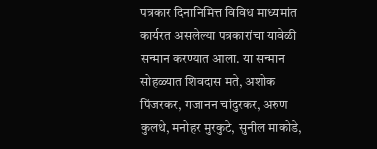पत्रकार दिनानिमित्त विविध माध्यमांत कार्यरत असलेल्या पत्रकारांचा यावेळी सन्मान करण्यात आला. या सन्मान सोहळ्यात शिवदास मते, अशोक पिंजरकर, गजानन चांदुरकर, अरुण कुलथे, मनोहर मुरकुटे, सुनील माकोडे,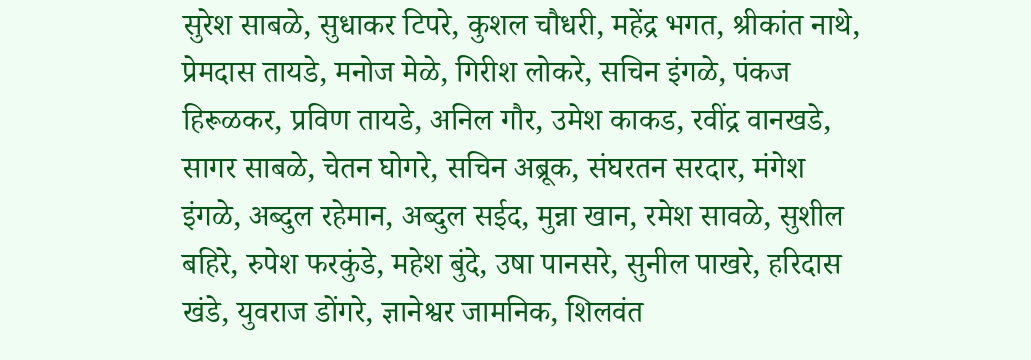सुरेश साबळे, सुधाकर टिपरे, कुशल चौधरी, महेंद्र भगत, श्रीकांत नाथे, प्रेमदास तायडे, मनोज मेळे, गिरीश लोकरे, सचिन इंगळे, पंकज हिरूळकर, प्रविण तायडे, अनिल गौर, उमेश काकड, रवींद्र वानखडे, सागर साबळे, चेतन घोगरे, सचिन अब्रूक, संघरतन सरदार, मंगेश इंगळे, अब्दुल रहेमान, अब्दुल सईद, मुन्ना खान, रमेश सावळे, सुशील बहिरे, रुपेश फरकुंडे, महेश बुंदे, उषा पानसरे, सुनील पाखरे, हरिदास खंडे, युवराज डोंगरे, ज्ञानेश्वर जामनिक, शिलवंत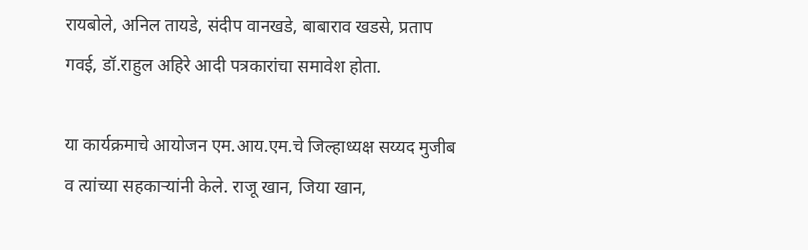रायबोले, अनिल तायडे, संदीप वानखडे, बाबाराव खडसे, प्रताप गवई, डॉ.राहुल अहिरे आदी पत्रकारांचा समावेश होता.

या कार्यक्रमाचे आयोजन एम.आय.एम.चे जिल्हाध्यक्ष सय्यद मुजीब व त्यांच्या सहकाऱ्यांनी केले. राजू खान, जिया खान,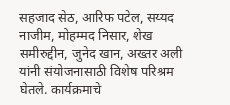सहजाद सेठ, आरिफ पटेल, सय्यद नाजीम, मोहम्मद निसार, शेख समीरुद्दीन, जुनेद खान, अख्तर अली यांनी संयोजनासाठी विशेष परिश्रम घेतले. कार्यक्रमाचे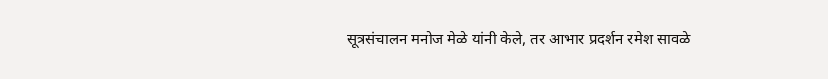सूत्रसंचालन मनोज मेळे यांनी केले, तर आभार प्रदर्शन रमेश सावळे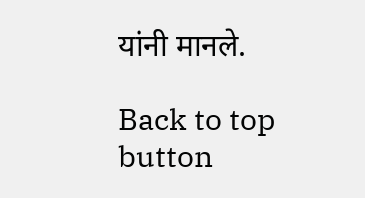यांनी मानले.

Back to top button